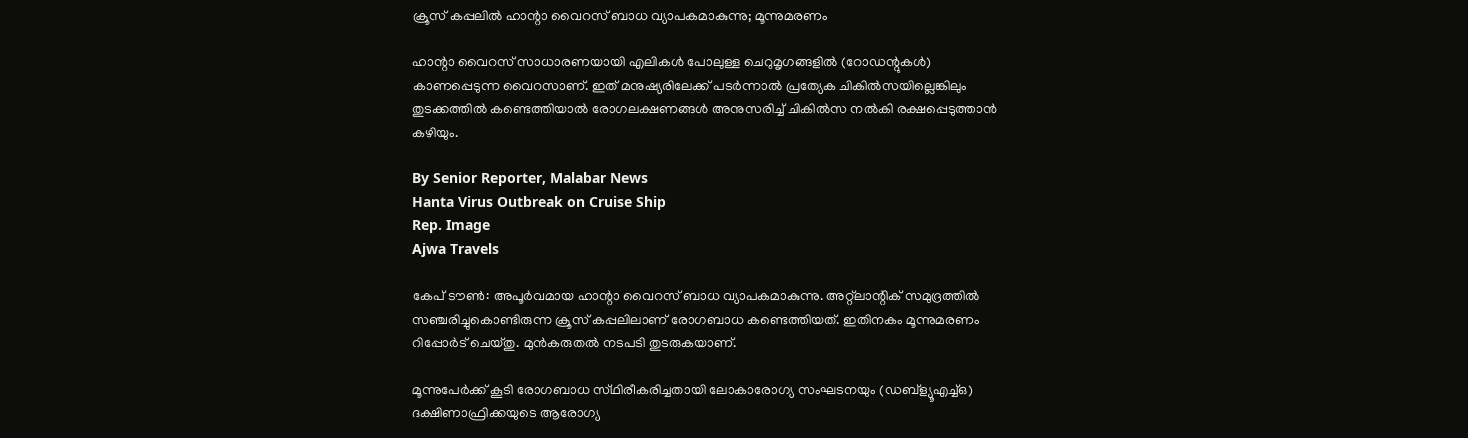ക്രൂസ് കപ്പലിൽ ഹാന്റാ വൈറസ് ബാധ വ്യാപകമാകുന്നു; മൂന്നുമരണം

ഹാന്റാ വൈറസ് സാധാരണയായി എലികൾ പോലുള്ള ചെറുമൃഗങ്ങളിൽ (റോഡന്റുകൾ) കാണപ്പെടുന്ന വൈറസാണ്. ഇത് മനുഷ്യരിലേക്ക് പടർന്നാൽ പ്രത്യേക ചികിൽസയില്ലെങ്കിലും തുടക്കത്തിൽ കണ്ടെത്തിയാൽ രോഗലക്ഷണങ്ങൾ അനുസരിച്ച് ചികിൽസ നൽകി രക്ഷപ്പെടുത്താൻ കഴിയും.

By Senior Reporter, Malabar News
Hanta Virus Outbreak on Cruise Ship
Rep. Image
Ajwa Travels

കേപ് ടൗൺ: അപൂർവമായ ഹാന്റാ വൈറസ് ബാധ വ്യാപകമാകുന്നു. അറ്റ്ലാന്റിക് സമുദ്രത്തിൽ സഞ്ചരിച്ചുകൊണ്ടിരുന്ന ക്രൂസ് കപ്പലിലാണ് രോഗബാധ കണ്ടെത്തിയത്. ഇതിനകം മൂന്നുമരണം റിപ്പോർട് ചെയ്‌തു. മുൻകരുതൽ നടപടി തുടരുകയാണ്.

മൂന്നുപേർക്ക് കൂടി രോഗബാധ സ്‌ഥിരീകരിച്ചതായി ലോകാരോഗ്യ സംഘടനയും (ഡബ്ള്യൂഎച്ച്ഒ) ദക്ഷിണാഫ്രിക്കയുടെ ആരോഗ്യ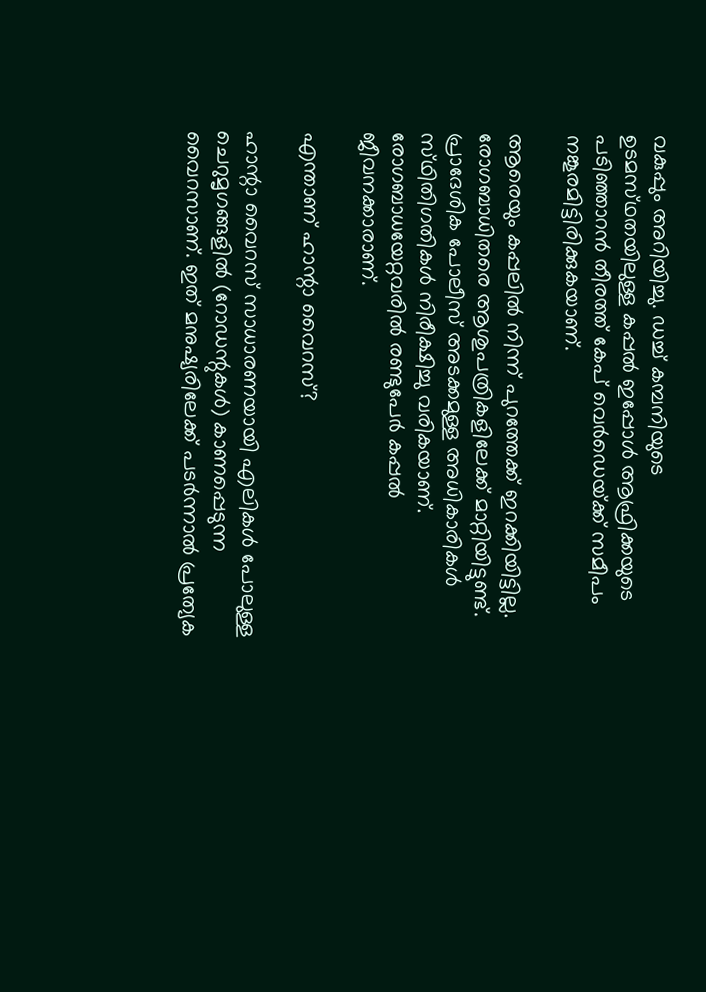വകുപ്പും അറിയിച്ചു. ഡച്ച് കമ്പനിയുടെ ഉടമസ്‌ഥതയിലുള്ള കപ്പൽ ഇപ്പോൾ ആഫ്രിക്കയുടെ പടിഞ്ഞാറൻ തീരത്ത് കേപ് വെർഡെയ്‌ക്ക് സമീപം നങ്കൂരമിട്ടിരിക്കുകയാണ്.

ആരെയും കപ്പലിൽ നിന്ന് പുറത്തേക്ക് ഇറക്കിയിട്ടില്ല. രോഗബാധിതരെ ആശുപത്രികളിലേക്ക് മാറ്റിയിട്ടുണ്ട്. പ്രാദേശിക പോലീസ് അടക്കമുള്ള അധികാരികൾ സ്‌ഥിതിഗതികൾ നിരീക്ഷിച്ചു വരികയാണ്. രോഗബാധയേറ്റവരിൽ രണ്ടുപേർ കപ്പൽ ജീവനക്കാരാണ്.

എന്താണ് ഹാന്റാ വൈറസ്?

ഹാന്റാ വൈറസ് സാധാരണയായി എലികൾ പോലുള്ള ചെറുമൃഗങ്ങളിൽ (റോഡന്റുകൾ) കാണപ്പെടുന്ന വൈറസാണ്. ഇത് മനുഷ്യരിലേക്ക് പടർന്നാൽ പ്രത്യേക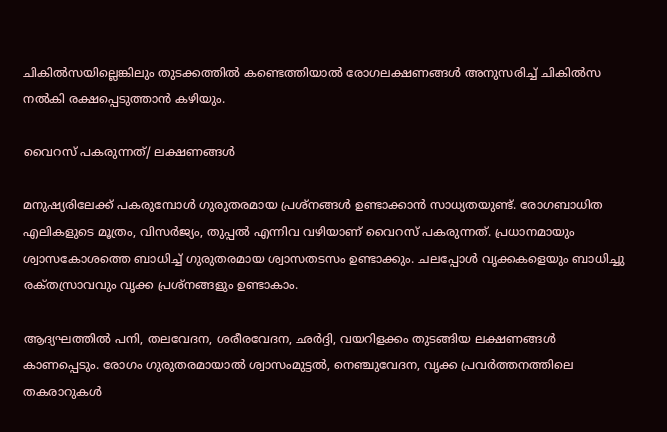ചികിൽസയില്ലെങ്കിലും തുടക്കത്തിൽ കണ്ടെത്തിയാൽ രോഗലക്ഷണങ്ങൾ അനുസരിച്ച് ചികിൽസ നൽകി രക്ഷപ്പെടുത്താൻ കഴിയും.

വൈറസ് പകരുന്നത്/ ലക്ഷണങ്ങൾ

മനുഷ്യരിലേക്ക് പകരുമ്പോൾ ഗുരുതരമായ പ്രശ്‌നങ്ങൾ ഉണ്ടാക്കാൻ സാധ്യതയുണ്ട്. രോഗബാധിത എലികളുടെ മൂത്രം, വിസർജ്യം, തുപ്പൽ എന്നിവ വഴിയാണ് വൈറസ് പകരുന്നത്. പ്രധാനമായും ശ്വാസകോശത്തെ ബാധിച്ച് ഗുരുതരമായ ശ്വാസതടസം ഉണ്ടാക്കും. ചലപ്പോൾ വൃക്കകളെയും ബാധിച്ചു രക്‌തസ്രാവവും വൃക്ക പ്രശ്‌നങ്ങളും ഉണ്ടാകാം.

ആദ്യഘത്തിൽ പനി, തലവേദന, ശരീരവേദന, ഛർദ്ദി, വയറിളക്കം തുടങ്ങിയ ലക്ഷണങ്ങൾ കാണപ്പെടും. രോഗം ഗുരുതരമായാൽ ശ്വാസംമുട്ടൽ, നെഞ്ചുവേദന, വൃക്ക പ്രവർത്തനത്തിലെ തകരാറുകൾ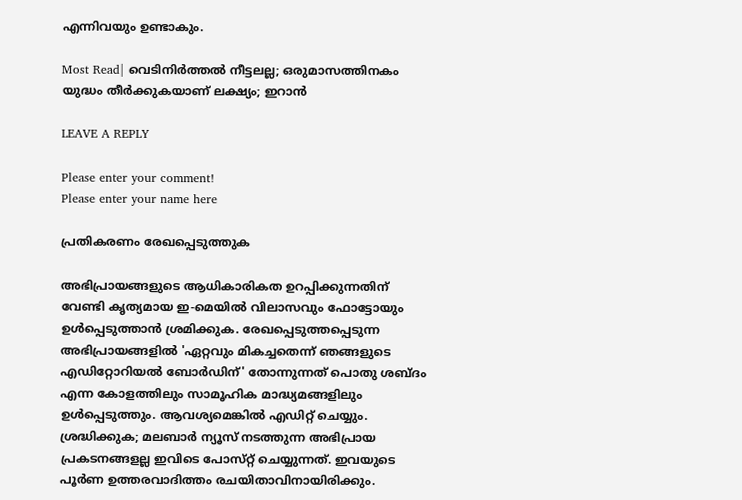എന്നിവയും ഉണ്ടാകും.

Most Read| വെടിനിർത്തൽ നീട്ടലല്ല; ഒരുമാസത്തിനകം യുദ്ധം തീർക്കുകയാണ് ലക്ഷ്യം; ഇറാൻ

LEAVE A REPLY

Please enter your comment!
Please enter your name here

പ്രതികരണം രേഖപ്പെടുത്തുക

അഭിപ്രായങ്ങളുടെ ആധികാരികത ഉറപ്പിക്കുന്നതിന് വേണ്ടി കൃത്യമായ ഇ-മെയിൽ വിലാസവും ഫോട്ടോയും ഉൾപ്പെടുത്താൻ ശ്രമിക്കുക. രേഖപ്പെടുത്തപ്പെടുന്ന അഭിപ്രായങ്ങളിൽ 'ഏറ്റവും മികച്ചതെന്ന് ഞങ്ങളുടെ എഡിറ്റോറിയൽ ബോർഡിന്' തോന്നുന്നത് പൊതു ശബ്‌ദം എന്ന കോളത്തിലും സാമൂഹിക മാദ്ധ്യമങ്ങളിലും ഉൾപ്പെടുത്തും. ആവശ്യമെങ്കിൽ എഡിറ്റ് ചെയ്യും. ശ്രദ്ധിക്കുക; മലബാർ ന്യൂസ് നടത്തുന്ന അഭിപ്രായ പ്രകടനങ്ങളല്ല ഇവിടെ പോസ്‌റ്റ് ചെയ്യുന്നത്. ഇവയുടെ പൂർണ ഉത്തരവാദിത്തം രചയിതാവിനായിരിക്കും.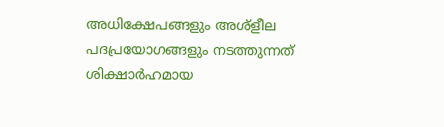അധിക്ഷേപങ്ങളും അശ്‌ളീല പദപ്രയോഗങ്ങളും നടത്തുന്നത് ശിക്ഷാർഹമായ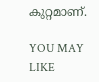കുറ്റമാണ്.

YOU MAY LIKE